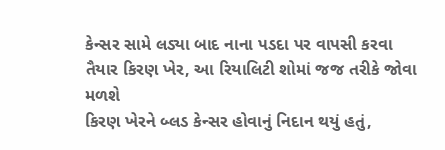કેન્સર સામે લડ્યા બાદ નાના પડદા પર વાપસી કરવા તૈયાર કિરણ ખેર, આ રિયાલિટી શોમાં જજ તરીકે જોવા મળશે
કિરણ ખેરને બ્લડ કેન્સર હોવાનું નિદાન થયું હતું,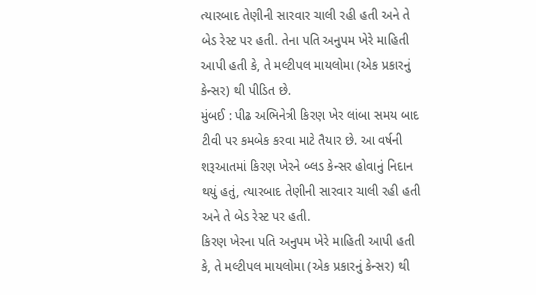ત્યારબાદ તેણીની સારવાર ચાલી રહી હતી અને તે બેડ રેસ્ટ પર હતી. તેના પતિ અનુપમ ખેરે માહિતી આપી હતી કે, તે મલ્ટીપલ માયલોમા (એક પ્રકારનું કેન્સર) થી પીડિત છે.
મુંબઈ : પીઢ અભિનેત્રી કિરણ ખેર લાંબા સમય બાદ ટીવી પર કમબેક કરવા માટે તૈયાર છે. આ વર્ષની શરૂઆતમાં કિરણ ખેરને બ્લડ કેન્સર હોવાનું નિદાન થયું હતું, ત્યારબાદ તેણીની સારવાર ચાલી રહી હતી અને તે બેડ રેસ્ટ પર હતી.
કિરણ ખેરના પતિ અનુપમ ખેરે માહિતી આપી હતી કે, તે મલ્ટીપલ માયલોમા (એક પ્રકારનું કેન્સર) થી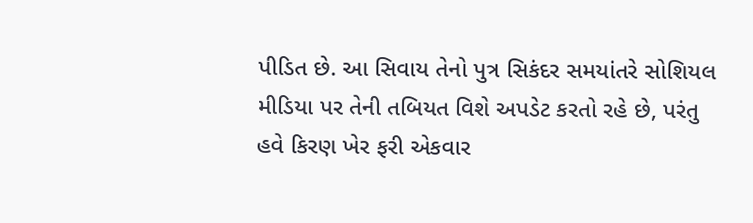પીડિત છે. આ સિવાય તેનો પુત્ર સિકંદર સમયાંતરે સોશિયલ મીડિયા પર તેની તબિયત વિશે અપડેટ કરતો રહે છે, પરંતુ હવે કિરણ ખેર ફરી એકવાર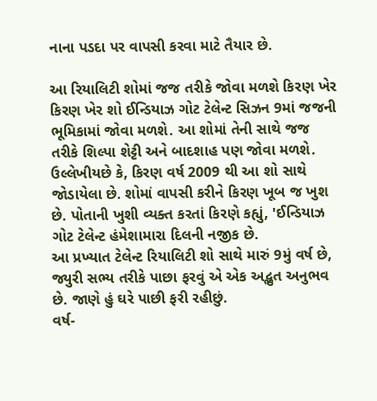નાના પડદા પર વાપસી કરવા માટે તૈયાર છે.

આ રિયાલિટી શોમાં જજ તરીકે જોવા મળશે કિરણ ખેર
કિરણ ખેર શો ઈન્ડિયાઝ ગોટ ટેલેન્ટ સિઝન 9માં જજની ભૂમિકામાં જોવા મળશે. આ શોમાં તેની સાથે જજ તરીકે શિલ્પા શેટ્ટી અને બાદશાહ પણ જોવા મળશે.
ઉલ્લેખીયછે કે, કિરણ વર્ષ 2009 થી આ શો સાથે જોડાયેલા છે. શોમાં વાપસી કરીને કિરણ ખૂબ જ ખુશ છે. પોતાની ખુશી વ્યક્ત કરતાં કિરણે કહ્યું, 'ઈન્ડિયાઝ ગોટ ટેલેન્ટ હંમેશામારા દિલની નજીક છે.
આ પ્રખ્યાત ટેલેન્ટ રિયાલિટી શો સાથે મારું 9મું વર્ષ છે, જ્યુરી સભ્ય તરીકે પાછા ફરવું એ એક અદ્ભુત અનુભવ છે. જાણે હું ઘરે પાછી ફરી રહીછું.
વર્ષ-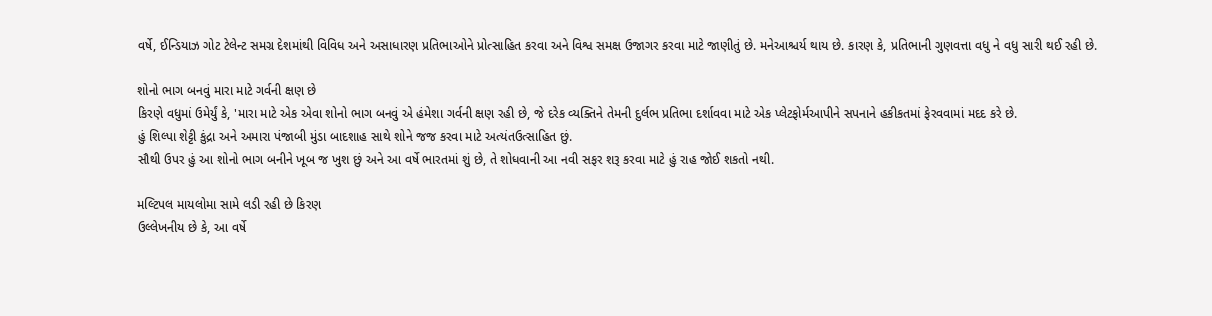વર્ષે, ઈન્ડિયાઝ ગોટ ટેલેન્ટ સમગ્ર દેશમાંથી વિવિધ અને અસાધારણ પ્રતિભાઓને પ્રોત્સાહિત કરવા અને વિશ્વ સમક્ષ ઉજાગર કરવા માટે જાણીતું છે. મનેઆશ્ચર્ય થાય છે. કારણ કે, પ્રતિભાની ગુણવત્તા વધુ ને વધુ સારી થઈ રહી છે.

શોનો ભાગ બનવું મારા માટે ગર્વની ક્ષણ છે
કિરણે વધુમાં ઉમેર્યું કે, 'મારા માટે એક એવા શોનો ભાગ બનવું એ હંમેશા ગર્વની ક્ષણ રહી છે, જે દરેક વ્યક્તિને તેમની દુર્લભ પ્રતિભા દર્શાવવા માટે એક પ્લેટફોર્મઆપીને સપનાને હકીકતમાં ફેરવવામાં મદદ કરે છે.
હું શિલ્પા શેટ્ટી કુંદ્રા અને અમારા પંજાબી મુંડા બાદશાહ સાથે શોને જજ કરવા માટે અત્યંતઉત્સાહિત છું.
સૌથી ઉપર હું આ શોનો ભાગ બનીને ખૂબ જ ખુશ છું અને આ વર્ષે ભારતમાં શું છે, તે શોધવાની આ નવી સફર શરૂ કરવા માટે હું રાહ જોઈ શકતો નથી.

મલ્ટિપલ માયલોમા સામે લડી રહી છે કિરણ
ઉલ્લેખનીય છે કે, આ વર્ષે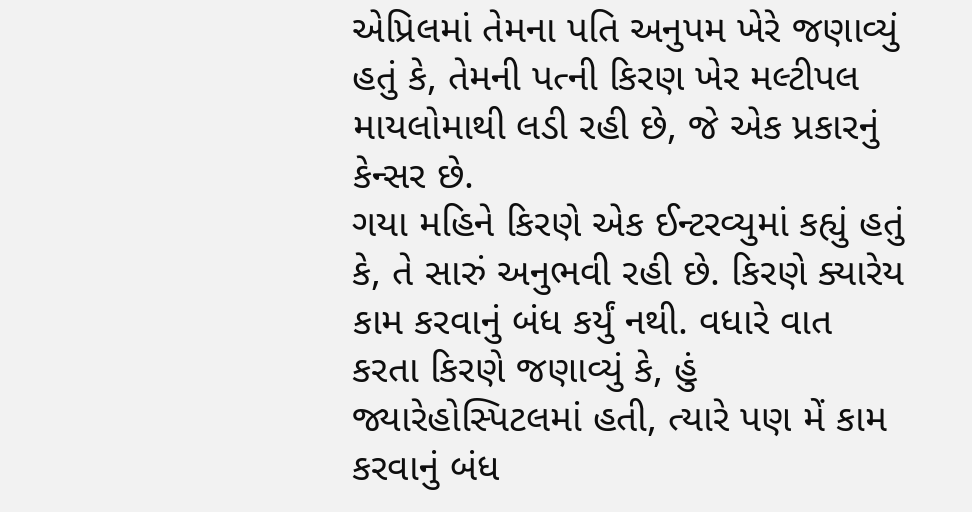એપ્રિલમાં તેમના પતિ અનુપમ ખેરે જણાવ્યું હતું કે, તેમની પત્ની કિરણ ખેર મલ્ટીપલ માયલોમાથી લડી રહી છે, જે એક પ્રકારનું કેન્સર છે.
ગયા મહિને કિરણે એક ઈન્ટરવ્યુમાં કહ્યું હતું કે, તે સારું અનુભવી રહી છે. કિરણે ક્યારેય કામ કરવાનું બંધ કર્યું નથી. વધારે વાત કરતા કિરણે જણાવ્યું કે, હું જ્યારેહોસ્પિટલમાં હતી, ત્યારે પણ મેં કામ કરવાનું બંધ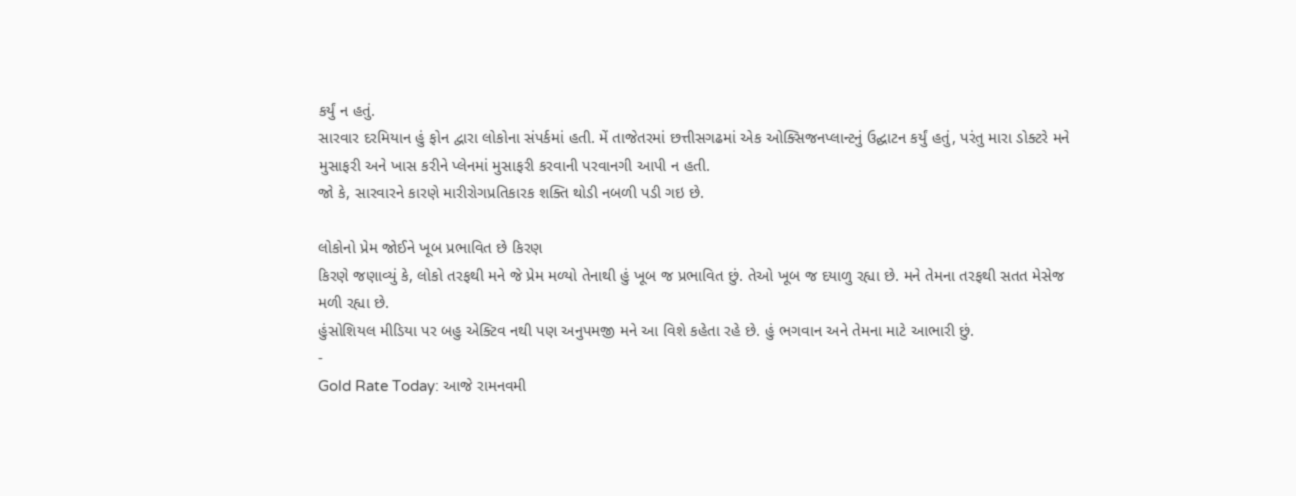કર્યું ન હતું.
સારવાર દરમિયાન હું ફોન દ્વારા લોકોના સંપર્કમાં હતી. મેં તાજેતરમાં છત્તીસગઢમાં એક ઓક્સિજનપ્લાન્ટનું ઉદ્ઘાટન કર્યું હતું, પરંતુ મારા ડોક્ટરે મને મુસાફરી અને ખાસ કરીને પ્લેનમાં મુસાફરી કરવાની પરવાનગી આપી ન હતી.
જો કે, સારવારને કારણે મારીરોગપ્રતિકારક શક્તિ થોડી નબળી પડી ગઇ છે.

લોકોનો પ્રેમ જોઈને ખૂબ પ્રભાવિત છે કિરણ
કિરણે જણાવ્યું કે, લોકો તરફથી મને જે પ્રેમ મળ્યો તેનાથી હું ખૂબ જ પ્રભાવિત છું. તેઓ ખૂબ જ દયાળુ રહ્યા છે. મને તેમના તરફથી સતત મેસેજ મળી રહ્યા છે.
હુંસોશિયલ મીડિયા પર બહુ એક્ટિવ નથી પણ અનુપમજી મને આ વિશે કહેતા રહે છે. હું ભગવાન અને તેમના માટે આભારી છું.
-
Gold Rate Today: આજે રામનવમી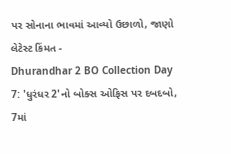પર સોનાના ભાવમાં આવ્યો ઉછાળો, જાણો લેટેસ્ટ કિંમત -
Dhurandhar 2 BO Collection Day 7: 'ધુરંધર 2'નો બોક્સ ઓફિસ પર દબદબો, 7માં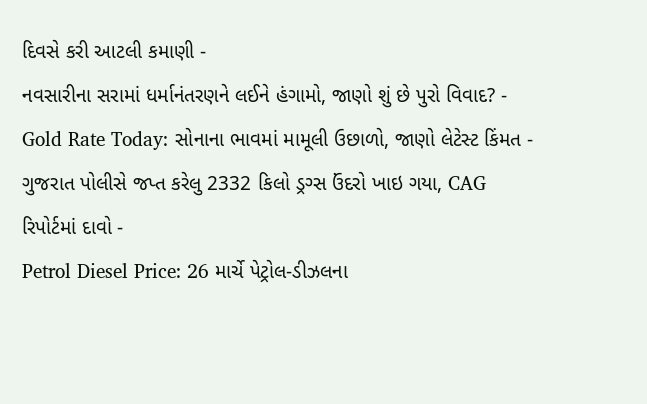દિવસે કરી આટલી કમાણી -
નવસારીના સરામાં ધર્માનંતરણને લઈને હંગામો, જાણો શું છે પુરો વિવાદ? -
Gold Rate Today: સોનાના ભાવમાં મામૂલી ઉછાળો, જાણો લેટેસ્ટ કિંમત -
ગુજરાત પોલીસે જપ્ત કરેલુ 2332 કિલો ડ્રગ્સ ઉંદરો ખાઇ ગયા, CAG રિપોર્ટમાં દાવો -
Petrol Diesel Price: 26 માર્ચે પેટ્રોલ-ડીઝલના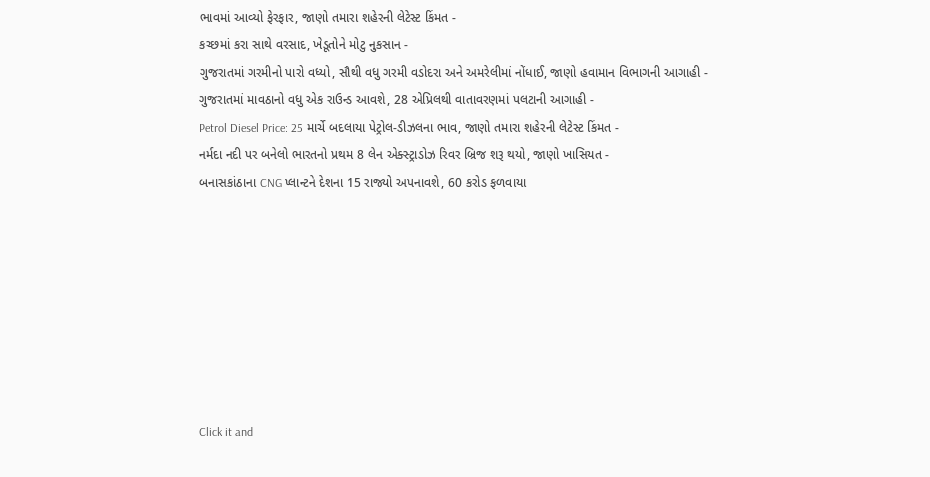ભાવમાં આવ્યો ફેરફાર, જાણો તમારા શહેરની લેટેસ્ટ કિંમત -
કચ્છમાં કરા સાથે વરસાદ, ખેડૂતોને મોટુ નુકસાન -
ગુજરાતમાં ગરમીનો પારો વધ્યો, સૌથી વધુ ગરમી વડોદરા અને અમરેલીમાં નોંધાઈ, જાણો હવામાન વિભાગની આગાહી -
ગુજરાતમાં માવઠાનો વધુ એક રાઉન્ડ આવશે, 28 એપ્રિલથી વાતાવરણમાં પલટાની આગાહી -
Petrol Diesel Price: 25 માર્ચે બદલાયા પેટ્રોલ-ડીઝલના ભાવ, જાણો તમારા શહેરની લેટેસ્ટ કિંમત -
નર્મદા નદી પર બનેલો ભારતનો પ્રથમ 8 લેન એક્સ્ટ્રાડોઝ રિવર બ્રિજ શરૂ થયો, જાણો ખાસિયત -
બનાસકાંઠાના CNG પ્લાન્ટને દેશના 15 રાજ્યો અપનાવશે, 60 કરોડ ફળવાયા








Click it and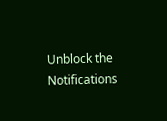Unblock the Notifications